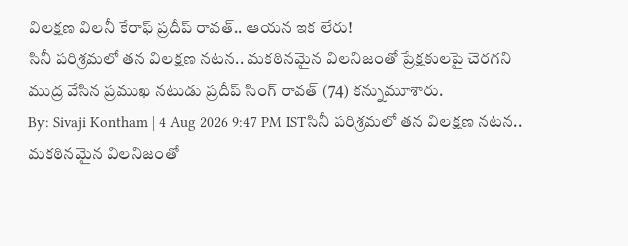విలక్షణ విలనీ కేరాఫ్ ప్రదీప్ రావత్.. ఆయన ఇక లేరు!
సినీ పరిశ్రమలో తన విలక్షణ నటన.. మకఠినమైన విలనిజంతో ప్రేక్షకులపై చెరగని ముద్ర వేసిన ప్రముఖ నటుడు ప్రదీప్ సింగ్ రావత్ (74) కన్నుమూశారు.
By: Sivaji Kontham | 4 Aug 2026 9:47 PM ISTసినీ పరిశ్రమలో తన విలక్షణ నటన.. మకఠినమైన విలనిజంతో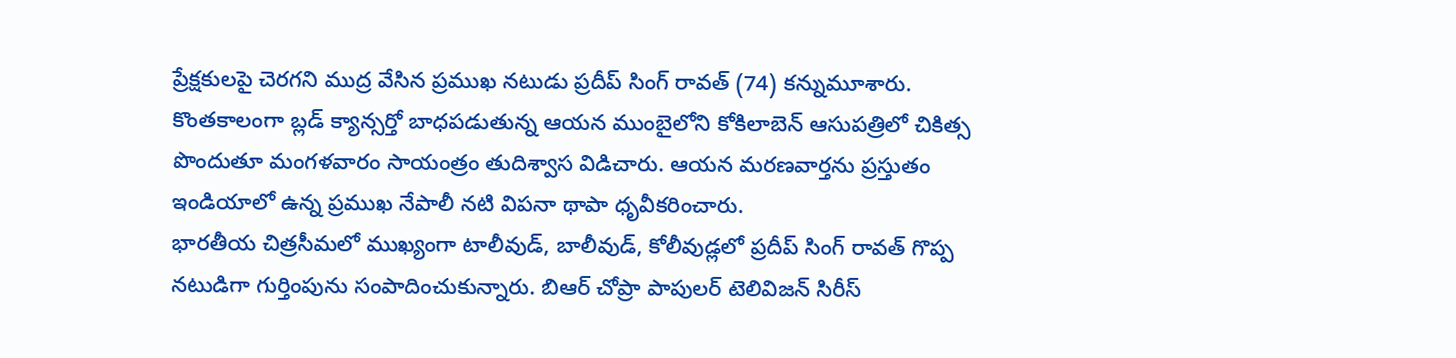ప్రేక్షకులపై చెరగని ముద్ర వేసిన ప్రముఖ నటుడు ప్రదీప్ సింగ్ రావత్ (74) కన్నుమూశారు. కొంతకాలంగా బ్లడ్ క్యాన్సర్తో బాధపడుతున్న ఆయన ముంబైలోని కోకిలాబెన్ ఆసుపత్రిలో చికిత్స పొందుతూ మంగళవారం సాయంత్రం తుదిశ్వాస విడిచారు. ఆయన మరణవార్తను ప్రస్తుతం ఇండియాలో ఉన్న ప్రముఖ నేపాలీ నటి విపనా థాపా ధృవీకరించారు.
భారతీయ చిత్రసీమలో ముఖ్యంగా టాలీవుడ్, బాలీవుడ్, కోలీవుడ్లలో ప్రదీప్ సింగ్ రావత్ గొప్ప నటుడిగా గుర్తింపును సంపాదించుకున్నారు. బిఆర్ చోప్రా పాపులర్ టెలివిజన్ సిరీస్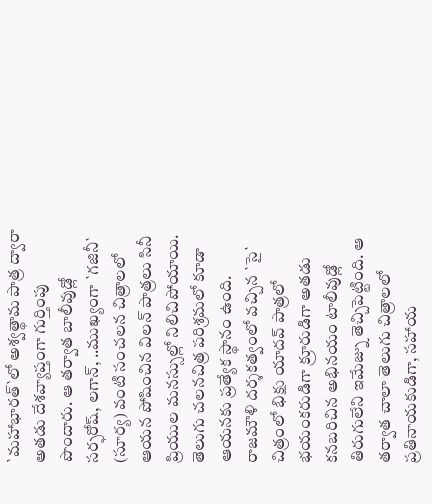`మహాభారత్`లో అశ్వత్థామ పాత్ర ద్వారా అతడు దేశవ్యాప్తంగా గుర్తింపు పొందారు. ఆ తర్వాత బాలీవుడ్లో సర్ఫరోష్, లగాన్, ..ముఖ్యంగా `గజినీ` (సూర్య) వంటి సంచలన చిత్రాలలో ఆయన పోషించిన విలన్ పాత్రలు సినీ ప్రియుల మనస్సుల్లో నిలిచిపోయాయి.
తెలుగు చలనచిత్ర పరిశ్రమలో కూడా ఆయనకు ప్రత్యేక స్థానం ఉంది. రాజమౌళి దర్శకత్వంలో వచ్చిన `సై` చిత్రంలో భిక్షు యాదవ్ పాత్రలో భయంకరుడిగా క్రూరుడిగా అతడు కనబరిచిన అభినయం టాలీవుడ్లో తిరుగులేని ఇమేజ్ను తెచ్చిపెట్టింది. ఆ తర్వాత చాలా తెలుగు చిత్రాలలో ప్రతినాయకుడిగా, సహాయ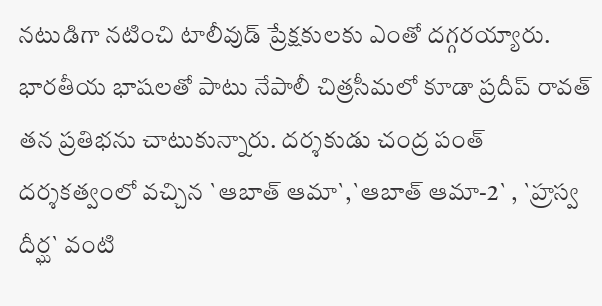నటుడిగా నటించి టాలీవుడ్ ప్రేక్షకులకు ఎంతో దగ్గరయ్యారు.
భారతీయ భాషలతో పాటు నేపాలీ చిత్రసీమలో కూడా ప్రదీప్ రావత్ తన ప్రతిభను చాటుకున్నారు. దర్శకుడు చంద్ర పంత్ దర్శకత్వంలో వచ్చిన `ఆబాత్ ఆమా`,`ఆబాత్ ఆమా-2` , `హ్రస్వ దీర్ఘ` వంటి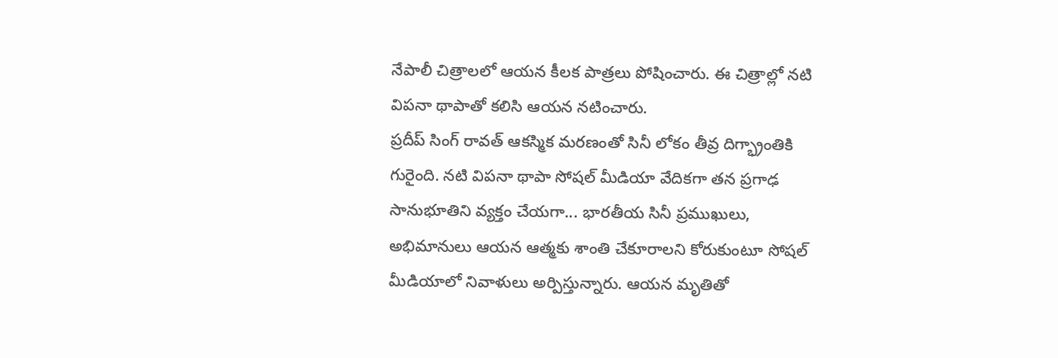నేపాలీ చిత్రాలలో ఆయన కీలక పాత్రలు పోషించారు. ఈ చిత్రాల్లో నటి విపనా థాపాతో కలిసి ఆయన నటించారు.
ప్రదీప్ సింగ్ రావత్ ఆకస్మిక మరణంతో సినీ లోకం తీవ్ర దిగ్భ్రాంతికి గురైంది. నటి విపనా థాపా సోషల్ మీడియా వేదికగా తన ప్రగాఢ సానుభూతిని వ్యక్తం చేయగా... భారతీయ సినీ ప్రముఖులు, అభిమానులు ఆయన ఆత్మకు శాంతి చేకూరాలని కోరుకుంటూ సోషల్ మీడియాలో నివాళులు అర్పిస్తున్నారు. ఆయన మృతితో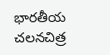భారతీయ చలనచిత్ర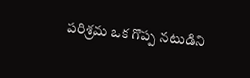పరిశ్రమ ఒక గొప్ప నటుడిని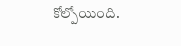కోల్పోయింది.